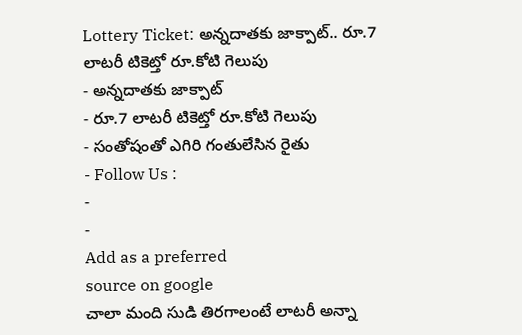Lottery Ticket: అన్నదాతకు జాక్పాట్.. రూ.7 లాటరీ టికెట్తో రూ.కోటి గెలుపు
- అన్నదాతకు జాక్పాట్
- రూ.7 లాటరీ టికెట్తో రూ.కోటి గెలుపు
- సంతోషంతో ఎగిరి గంతులేసిన రైతు
- Follow Us :
-
-
Add as a preferred
source on google
చాలా మంది సుడి తిరగాలంటే లాటరీ అన్నా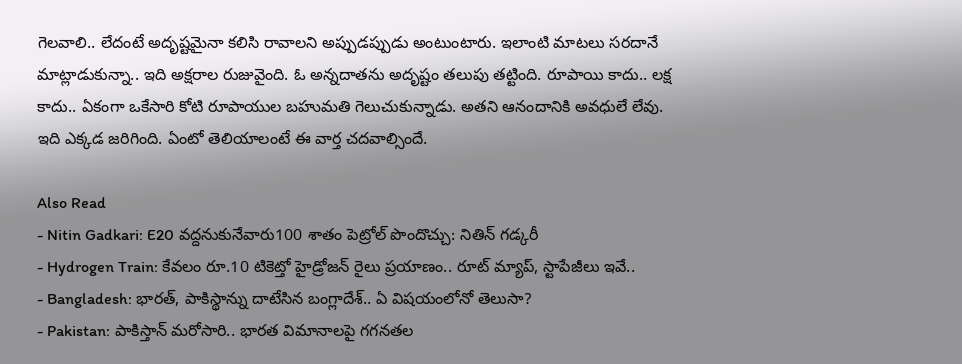గెలవాలి.. లేదంటే అదృష్టమైనా కలిసి రావాలని అప్పుడప్పుడు అంటుంటారు. ఇలాంటి మాటలు సరదానే మాట్లాడుకున్నా.. ఇది అక్షరాల రుజువైంది. ఓ అన్నదాతను అదృష్టం తలుపు తట్టింది. రూపాయి కాదు.. లక్ష కాదు.. ఏకంగా ఒకేసారి కోటి రూపాయుల బహుమతి గెలుచుకున్నాడు. అతని ఆనందానికి అవధులే లేవు. ఇది ఎక్కడ జరిగింది. ఏంటో తెలియాలంటే ఈ వార్త చదవాల్సిందే.

Also Read
- Nitin Gadkari: E20 వద్దనుకునేవారు100 శాతం పెట్రోల్ పొందొచ్చు: నితిన్ గడ్కరీ
- Hydrogen Train: కేవలం రూ.10 టికెట్తో హైడ్రోజన్ రైలు ప్రయాణం.. రూట్ మ్యాప్, స్టాపేజీలు ఇవే..
- Bangladesh: భారత్, పాకిస్థాన్ను దాటేసిన బంగ్లాదేశ్.. ఏ విషయంలోనో తెలుసా?
- Pakistan: పాకిస్తాన్ మరోసారి.. భారత విమానాలపై గగనతల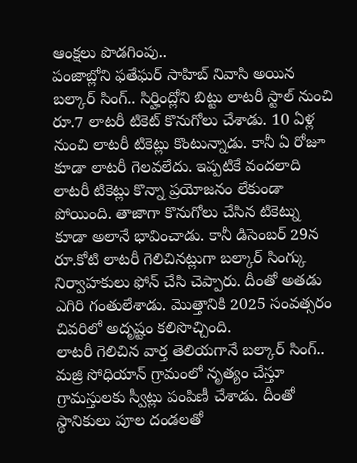ఆంక్షలు పొడగింపు..
పంజాబ్లోని ఫతేఘర్ సాహిబ్ నివాసి అయిన బల్కార్ సింగ్.. సిర్హింద్లోని బిట్టు లాటరీ స్టాల్ నుంచి రూ.7 లాటరీ టికెట్ కొనుగోలు చేశాడు. 10 ఏళ్ల నుంచి లాటరీ టికెట్లు కొంటున్నాడు. కానీ ఏ రోజూ కూడా లాటరీ గెలవలేదు. ఇప్పటికే వందలాది లాటరీ టికెట్లు కొన్నా ప్రయోజనం లేకుండా పోయింది. తాజాగా కొనుగోలు చేసిన టికెట్ను కూడా అలానే భావించాడు. కానీ డిసెంబర్ 29న రూ.కోటి లాటరీ గెలిచినట్లుగా బల్కార్ సింగ్కు నిర్వాహకులు ఫోన్ చేసి చెప్పారు. దీంతో అతడు ఎగిరి గంతులేశాడు. మొత్తానికి 2025 సంవత్సరం చివరిలో అదృష్టం కలిసొచ్చింది.
లాటరీ గెలిచిన వార్త తెలియగానే బల్కార్ సింగ్.. మజ్రి సోధియాన్ గ్రామంలో నృత్యం చేస్తూ గ్రామస్తులకు స్వీట్లు పంపిణీ చేశాడు. దీంతో స్థానికులు పూల దండలతో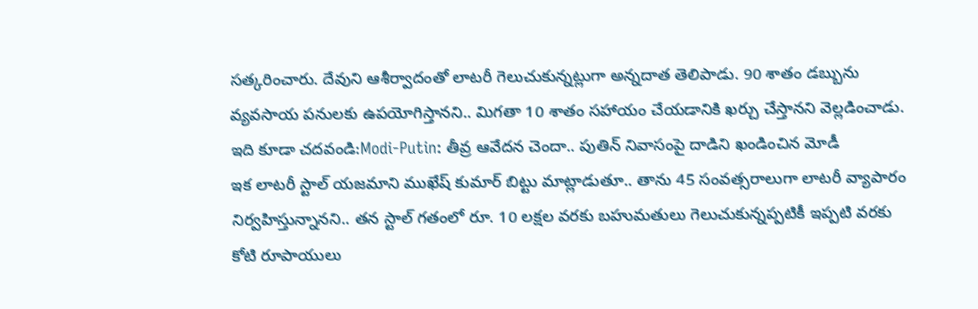సత్కరించారు. దేవుని ఆశీర్వాదంతో లాటరీ గెలుచుకున్నట్లుగా అన్నదాత తెలిపాడు. 90 శాతం డబ్బును వ్యవసాయ పనులకు ఉపయోగిస్తానని.. మిగతా 10 శాతం సహాయం చేయడానికి ఖర్చు చేస్తానని వెల్లడించాడు.
ఇది కూడా చదవండి:Modi-Putin: తీవ్ర ఆవేదన చెందా.. పుతిన్ నివాసంపై దాడిని ఖండించిన మోడీ
ఇక లాటరీ స్టాల్ యజమాని ముఖేష్ కుమార్ బిట్టు మాట్లాడుతూ.. తాను 45 సంవత్సరాలుగా లాటరీ వ్యాపారం నిర్వహిస్తున్నానని.. తన స్టాల్ గతంలో రూ. 10 లక్షల వరకు బహుమతులు గెలుచుకున్నప్పటికీ ఇప్పటి వరకు కోటి రూపాయులు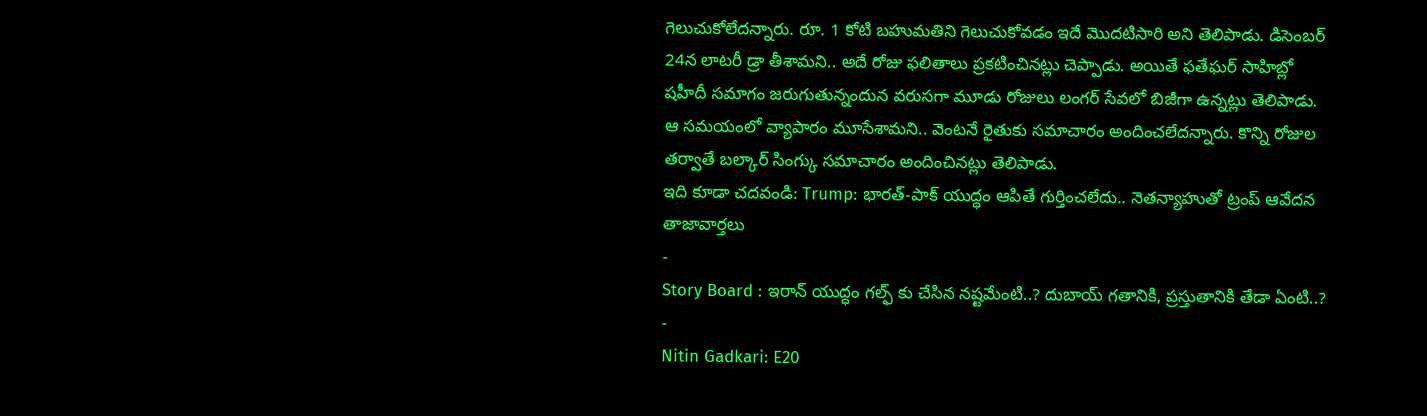గెలుచుకోలేదన్నారు. రూ. 1 కోటి బహుమతిని గెలుచుకోవడం ఇదే మొదటిసారి అని తెలిపాడు. డిసెంబర్ 24న లాటరీ డ్రా తీశామని.. అదే రోజు ఫలితాలు ప్రకటించినట్లు చెప్పాడు. అయితే ఫతేఘర్ సాహిబ్లో షహీదీ సమాగం జరుగుతున్నందున వరుసగా మూడు రోజులు లంగర్ సేవలో బిజీగా ఉన్నట్లు తెలిపాడు. ఆ సమయంలో వ్యాపారం మూసేశామని.. వెంటనే రైతుకు సమాచారం అందించలేదన్నారు. కొన్ని రోజుల తర్వాతే బల్కార్ సింగ్కు సమాచారం అందించినట్లు తెలిపాడు.
ఇది కూడా చదవండి: Trump: భారత్-పాక్ యుద్ధం ఆపితే గుర్తించలేదు.. నెతన్యాహుతో ట్రంప్ ఆవేదన
తాజావార్తలు
-
Story Board : ఇరాన్ యుద్ధం గల్ఫ్ కు చేసిన నష్టమేంటి..? దుబాయ్ గతానికి, ప్రస్తుతానికి తేడా ఏంటి..?
-
Nitin Gadkari: E20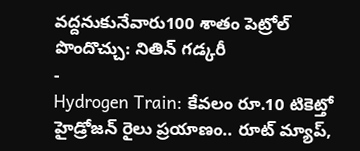వద్దనుకునేవారు100 శాతం పెట్రోల్ పొందొచ్చు: నితిన్ గడ్కరీ
-
Hydrogen Train: కేవలం రూ.10 టికెట్తో హైడ్రోజన్ రైలు ప్రయాణం.. రూట్ మ్యాప్,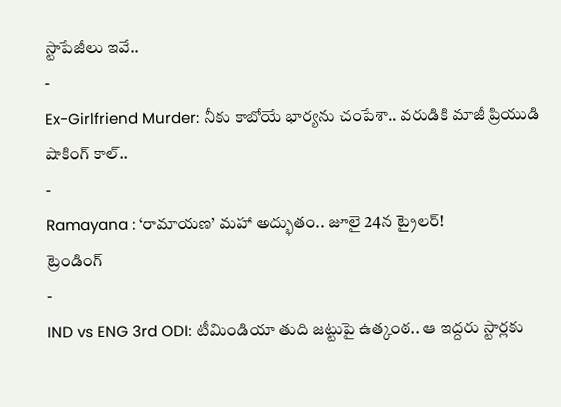స్టాపేజీలు ఇవే..
-
Ex-Girlfriend Murder: నీకు కాబోయే భార్యను చంపేశా.. వరుడికి మాజీ ప్రియుడి షాకింగ్ కాల్..
-
Ramayana : ‘రామాయణ’ మహా అద్భుతం.. జూలై 24న ట్రైలర్!
ట్రెండింగ్
-
IND vs ENG 3rd ODI: టీమిండియా తుది జట్టుపై ఉత్కంఠ.. ఆ ఇద్దరు స్టార్లకు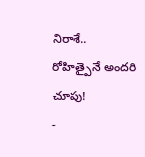నిరాశే.. రోహిత్పైనే అందరి చూపు!
-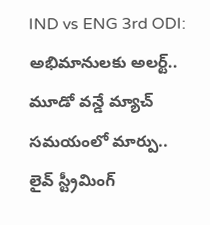IND vs ENG 3rd ODI: అభిమానులకు అలర్ట్.. మూడో వన్డే మ్యాచ్ సమయంలో మార్పు.. లైవ్ స్ట్రీమింగ్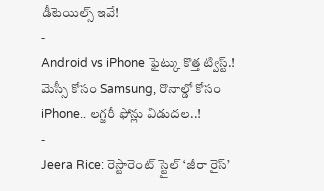డీటెయిల్స్ ఇవే!
-
Android vs iPhone ఫైట్కు కొత్త ట్విస్ట్.! మెస్సీ కోసం Samsung, రొనాల్డో కోసం iPhone.. లగ్జరీ ఫోన్లు విడుదల..!
-
Jeera Rice: రెస్టారెంట్ స్టైల్ ‘జీరా రైస్’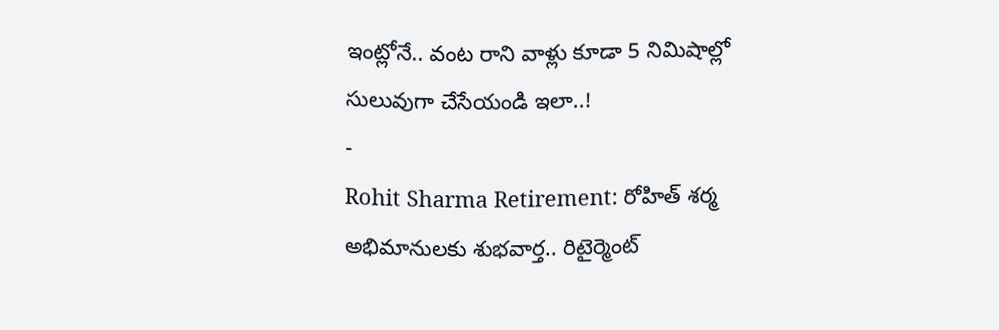ఇంట్లోనే.. వంట రాని వాళ్లు కూడా 5 నిమిషాల్లో సులువుగా చేసేయండి ఇలా..!
-
Rohit Sharma Retirement: రోహిత్ శర్మ అభిమానులకు శుభవార్త.. రిటైర్మెంట్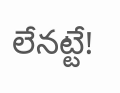లేనట్టే!